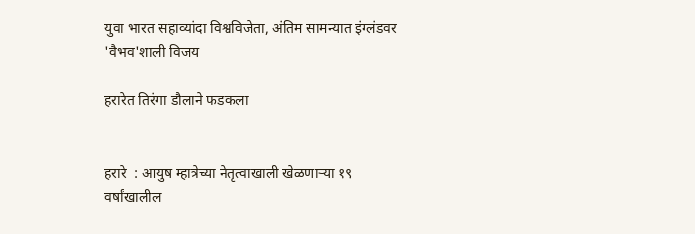युवा भारत सहाव्यांदा विश्वविजेता, अंतिम सामन्यात इंग्लंडवर 'वैभव'शाली विजय

हरारेत तिरंगा डौलाने फडकला


हरारे  : आयुष म्हात्रेच्या नेतृत्वाखाली खेळणाऱ्या १९ वर्षांखालील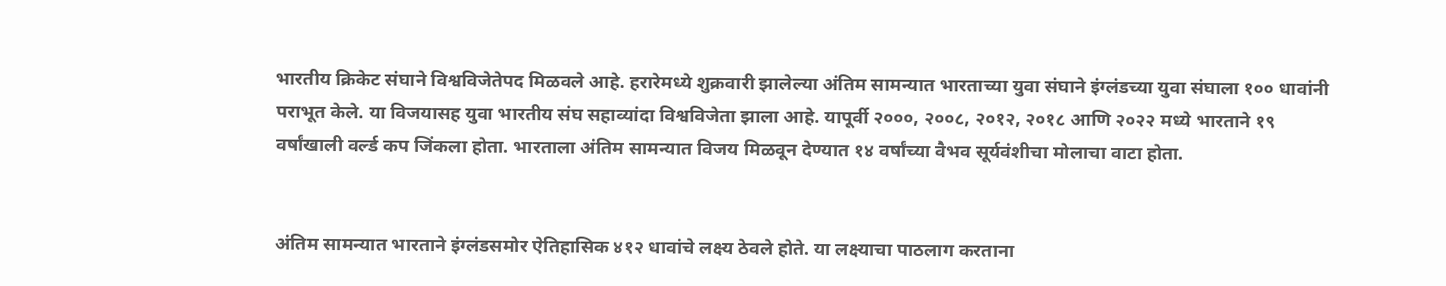भारतीय क्रिकेट संघाने विश्वविजेतेपद मिळवले आहे. हरारेमध्ये शुक्रवारी झालेल्या अंतिम सामन्यात भारताच्या युवा संघाने इंग्लंडच्या युवा संघाला १०० धावांनी पराभूत केले. या विजयासह युवा भारतीय संघ सहाव्यांदा विश्वविजेता झाला आहे. यापूर्वी २०००, २००८, २०१२, २०१८ आणि २०२२ मध्ये भारताने १९ वर्षांखाली वर्ल्ड कप जिंकला होता. भारताला अंतिम सामन्यात विजय मिळवून देण्यात १४ वर्षांच्या वैभव सूर्यवंशीचा मोलाचा वाटा होता.


अंतिम सामन्यात भारताने इंग्लंडसमोर ऐतिहासिक ४१२ धावांचे लक्ष्य ठेवले होते. या लक्ष्याचा पाठलाग करताना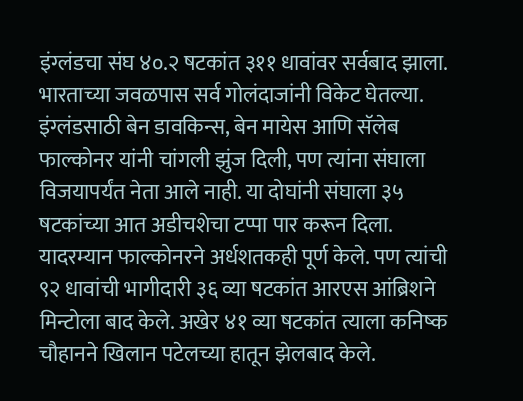इंग्लंडचा संघ ४०.२ षटकांत ३११ धावांवर सर्वबाद झाला. भारताच्या जवळपास सर्व गोलंदाजांनी विकेट घेतल्या. इंग्लंडसाठी बेन डावकिन्स, बेन मायेस आणि सॅलेब फाल्कोनर यांनी चांगली झुंज दिली, पण त्यांना संघाला विजयापर्यंत नेता आले नाही. या दोघांनी संघाला ३५ षटकांच्या आत अडीचशेचा टप्पा पार करून दिला. यादरम्यान फाल्कोनरने अर्धशतकही पूर्ण केले. पण त्यांची ९२ धावांची भागीदारी ३६ व्या षटकांत आरएस आंब्रिशने मिन्टोला बाद केले. अखेर ४१ व्या षटकांत त्याला कनिष्क चौहानने खिलान पटेलच्या हातून झेलबाद केले.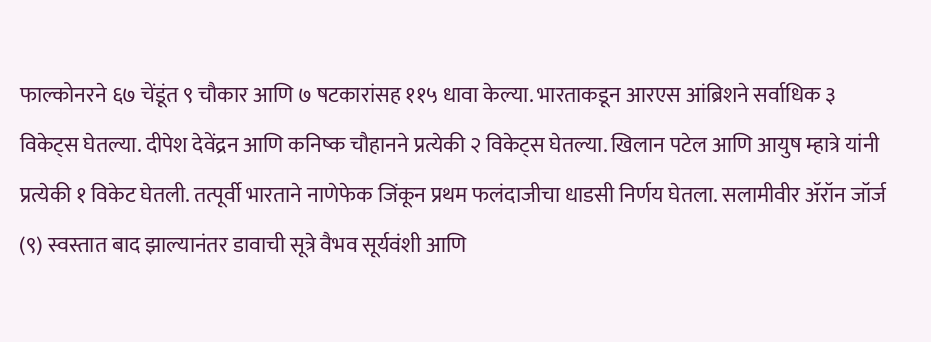फाल्कोनरने ६७ चेंडूंत ९ चौकार आणि ७ षटकारांसह ११५ धावा केल्या. भारताकडून आरएस आंब्रिशने सर्वाधिक ३ विकेट्स घेतल्या. दीपेश देवेंद्रन आणि कनिष्क चौहानने प्रत्येकी २ विकेट्स घेतल्या. खिलान पटेल आणि आयुष म्हात्रे यांनी प्रत्येकी १ विकेट घेतली. तत्पूर्वी भारताने नाणेफेक जिंकून प्रथम फलंदाजीचा धाडसी निर्णय घेतला. सलामीवीर ॲरॉन जॉर्ज (९) स्वस्तात बाद झाल्यानंतर डावाची सूत्रे वैभव सूर्यवंशी आणि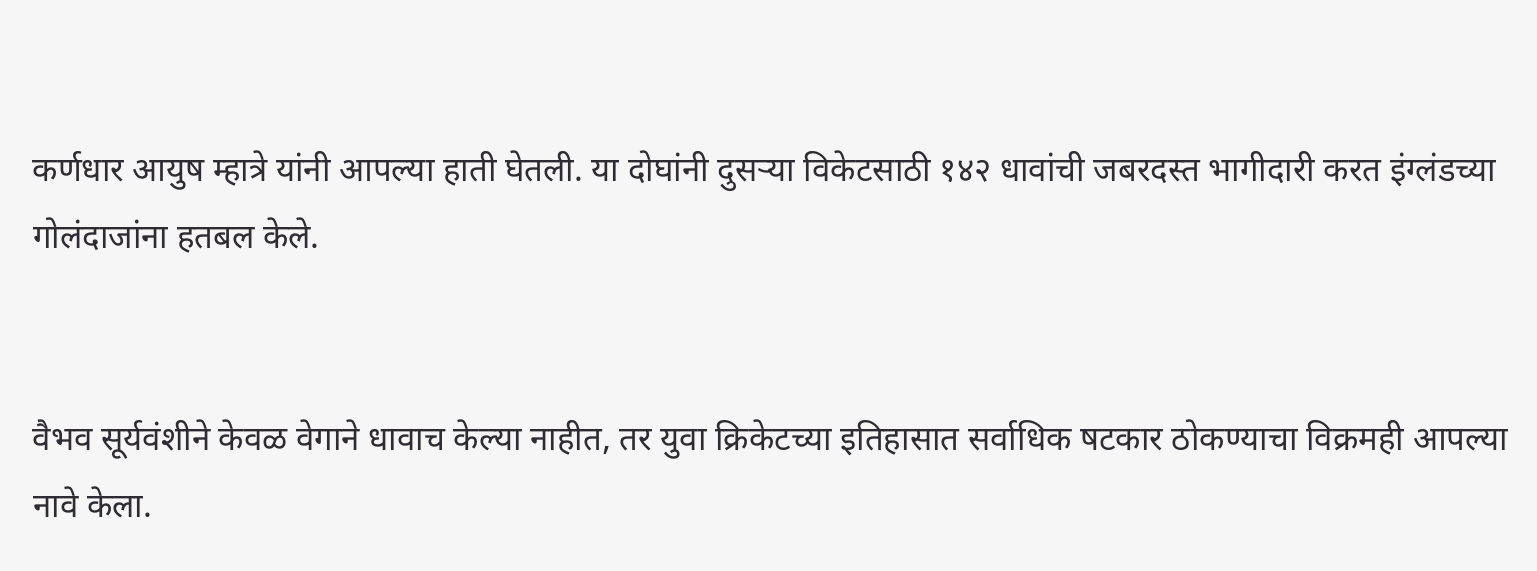कर्णधार आयुष म्हात्रे यांनी आपल्या हाती घेतली. या दोघांनी दुसऱ्या विकेटसाठी १४२ धावांची जबरदस्त भागीदारी करत इंग्लंडच्या गोलंदाजांना हतबल केले.


वैभव सूर्यवंशीने केवळ वेगाने धावाच केल्या नाहीत, तर युवा क्रिकेटच्या इतिहासात सर्वाधिक षटकार ठोकण्याचा विक्रमही आपल्या नावे केला.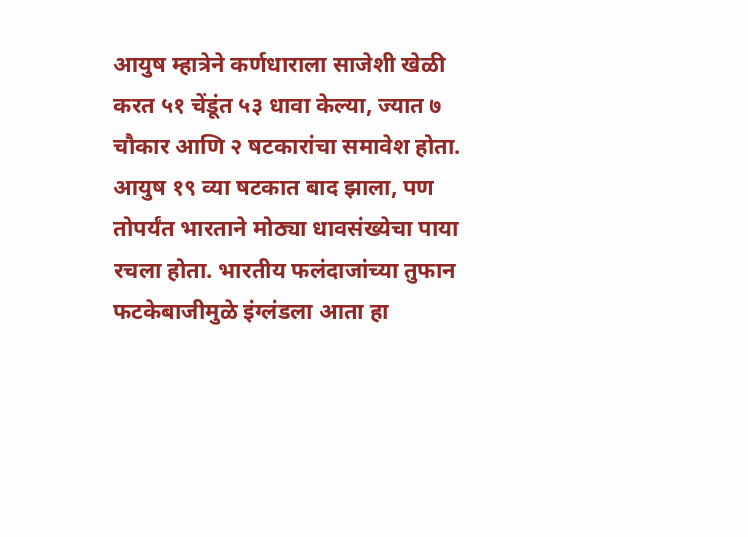आयुष म्हात्रेने कर्णधाराला साजेशी खेळी करत ५१ चेंडूंत ५३ धावा केल्या, ज्यात ७ चौकार आणि २ षटकारांचा समावेश होता. आयुष १९ व्या षटकात बाद झाला, पण तोपर्यंत भारताने मोठ्या धावसंख्येचा पाया रचला होता. भारतीय फलंदाजांच्या तुफान फटकेबाजीमुळे इंग्लंडला आता हा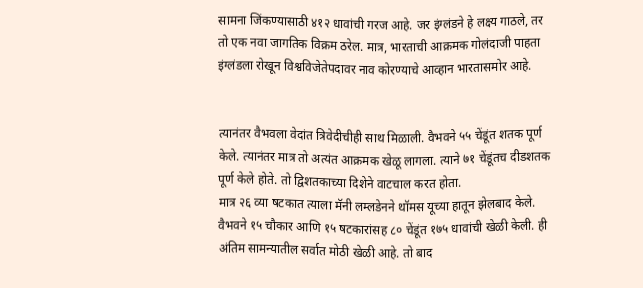सामना जिंकण्यासाठी ४१२ धावांची गरज आहे. जर इंग्लंडने हे लक्ष्य गाठले, तर तो एक नवा जागतिक विक्रम ठरेल. मात्र, भारताची आक्रमक गोलंदाजी पाहता इंग्लंडला रोखून विश्वविजेतेपदावर नाव कोरण्याचे आव्हान भारतासमोर आहे.


त्यानंतर वैभवला वेदांत त्रिवेदीचीही साथ मिळाली. वैभवने ५५ चेंडूंत शतक पूर्ण केले. त्यानंतर मात्र तो अत्यंत आक्रमक खेळू लागला. त्याने ७१ चेंडूंतच दीडशतक पूर्ण केले होते. तो द्विशतकाच्या दिशेने वाटचाल करत होता.
मात्र २६ व्या षटकात त्याला मॅनी लम्लडेनने थॉमस यूच्या हातून झेलबाद केले. वैभवने १५ चौकार आणि १५ षटकारांसह ८० चेंडूंत १७५ धावांची खेळी केली. ही अंतिम सामन्यातील सर्वात मोठी खेळी आहे. तो बाद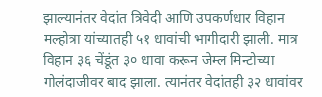झाल्यानंतर वेदांत त्रिवेदी आणि उपकर्णधार विहान मल्होत्रा यांच्यातही ५१ धावांची भागीदारी झाली. मात्र विहान ३६ चेंडूंत ३० धावा करून जेम्ल मिन्टोच्या गोलंदाजीवर बाद झाला. त्यानंतर वेदांतही ३२ धावांवर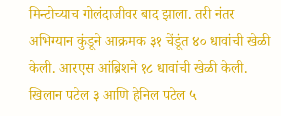मिन्टोच्याच गोलंदाजीवर बाद झाला. तरी नंतर अभिग्यान कुंडूने आक्रमक ३१ चेंडूंत ४० धावांची खेळी केली. आरएस आंब्रिशने १८ धावांची खेळी केली. खिलान पटेल ३ आणि हेनिल पटेल ५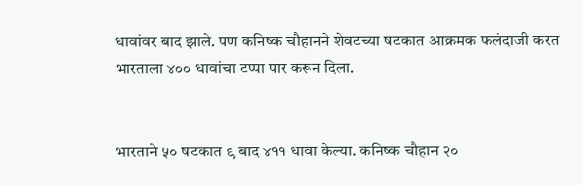धावांवर बाद झाले. पण कनिष्क चौहानने शेवटच्या षटकात आक्रमक फलंदाजी करत भारताला ४०० धावांचा टप्पा पार करून दिला.


भारताने ५० षटकात ९ बाद ४११ धावा केल्या. कनिष्क चौहान २०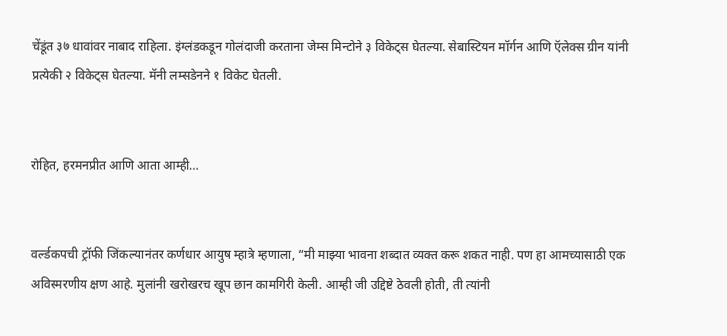चेंडूंत ३७ धावांवर नाबाद राहिला. इंग्लंडकडून गोलंदाजी करताना जेम्स मिन्टोने ३ विकेट्स घेतल्या. सेबास्टियन मॉर्गन आणि ऍलेक्स ग्रीन यांनी प्रत्येकी २ विकेट्स घेतल्या. मॅनी लम्सडेनने १ विकेट घेतली.


रोहित, हरमनप्रीत आणि आता आम्ही…


वर्ल्डकपची ट्रॉफी जिंकल्यानंतर कर्णधार आयुष म्हात्रे म्हणाला, “मी माझ्या भावना शब्दात व्यक्त करू शकत नाही. पण हा आमच्यासाठी एक अविस्मरणीय क्षण आहे. मुलांनी खरोखरच खूप छान कामगिरी केली. आम्ही जी उद्दिष्टे ठेवली होती, ती त्यांनी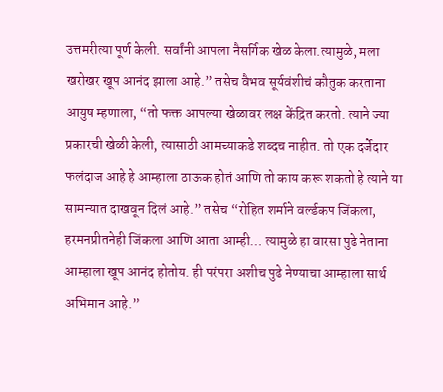उत्तमरीत्या पूर्ण केली. सर्वांनी आपला नैसर्गिक खेळ केला.त्यामुळे, मला खरोखर खूप आनंद झाला आहे.” तसेच वैभव सूर्यवंशीचं कौतुक करताना आयुष म्हणाला, “तो फक्त आपल्या खेळावर लक्ष केंद्रित करतो. त्याने ज्या प्रकारची खेळी केली, त्यासाठी आमच्याकडे शब्दच नाहीत. तो एक दर्जेदार फलंदाज आहे हे आम्हाला ठाऊक होतं आणि तो काय करू शकतो हे त्याने या सामन्यात दाखवून दिलं आहे.” तसेच “रोहित शर्माने वर्ल्डकप जिंकला, हरमनप्रीतनेही जिंकला आणि आता आम्ही… त्यामुळे हा वारसा पुढे नेताना आम्हाला खूप आनंद होतोय. ही परंपरा अशीच पुढे नेण्याचा आम्हाला सार्थ अभिमान आहे.”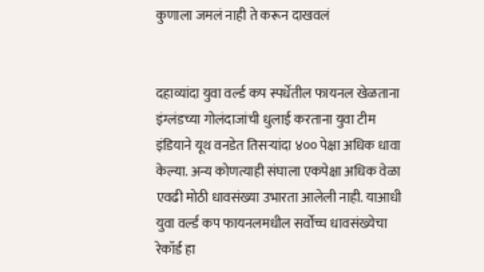कुणाला जमलं नाही ते करून दाखवलं


दहाव्यांदा युवा वर्ल्ड कप स्पर्धेतील फायनल खेळताना इंग्लंडच्या गोलंदाजांची धुलाई करताना युवा टीम इंडियाने यूथ वनडेत तिसऱ्यांदा ४०० पेक्षा अधिक धावा केल्या. अन्य कोणत्याही संघाला एकपेक्षा अधिक वेळा एवढी मोठी धावसंख्या उभारता आलेली नाही. याआधी युवा वर्ल्ड कप फायनलमधील सर्वोच्च धावसंख्येचा रेकॉर्ड हा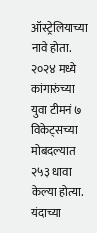ऑस्ट्रेलियाच्या नावे होता. २०२४ मध्ये कांगारुंच्या युवा टीमनं ७ विकेट्सच्या मोबदल्यात २५३ धावा केल्या होत्या. यंदाच्या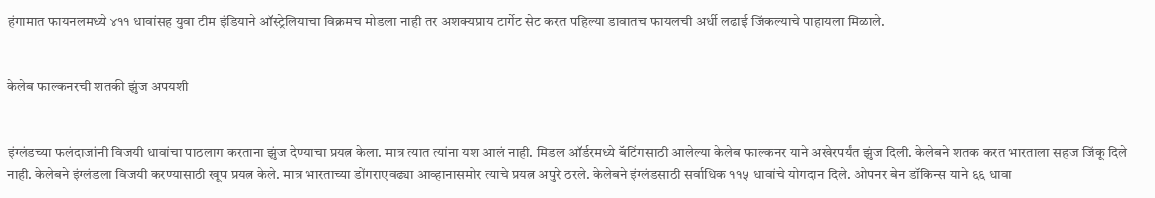हंगामात फायनलमध्ये ४११ धावांसह युवा टीम इंडियाने ऑस्ट्रेलियाचा विक्रमच मोडला नाही तर अशक्यप्राय टार्गेट सेट करत पहिल्या डावातच फायलची अर्धी लढाई जिंकल्याचे पाहायला मिळाले.


केलेब फाल्कनरची शतकी झुंज अपयशी


इंग्लंडच्या फलंदाजांनी विजयी धावांचा पाठलाग करताना झुंज देण्याचा प्रयत्न केला. मात्र त्यात त्यांना यश आलं नाही. मिडल ऑर्डरमध्ये बॅटिंगसाठी आलेल्या केलेब फाल्कनर याने अखेरपर्यंत झुंज दिली. केलेबने शतक करत भारताला सहज जिंकू दिले नाही. केलेबने इंग्लंडला विजयी करण्यासाठी खूप प्रयत्न केले. मात्र भारताच्या डोंगराएवढ्या आव्हानासमोर त्याचे प्रयत्न अपुरे ठरले. केलेबने इंग्लंडसाठी सर्वाधिक ११५ धावांचे योगदान दिले. ओपनर बेन डॉकिन्स याने ६६ धावा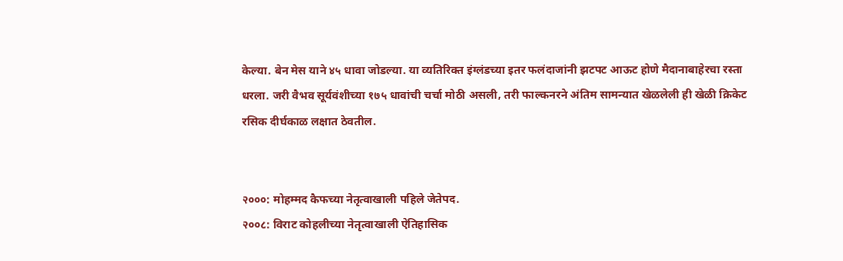केल्या. बेन मेस याने ४५ धावा जोडल्या. या व्यतिरिक्त इंग्लंडच्या इतर फलंदाजांनी झटपट आऊट होणे मैदानाबाहेरचा रस्ता धरला. जरी वैभव सूर्यवंशीच्या १७५ धावांची चर्चा मोठी असली, तरी फाल्कनरने अंतिम सामन्यात खेळलेली ही खेळी क्रिकेट रसिक दीर्घकाळ लक्षात ठेवतील.


२०००: मोहम्मद कैफच्या नेतृत्वाखाली पहिले जेतेपद.
२००८: विराट कोहलीच्या नेतृत्वाखाली ऐतिहासिक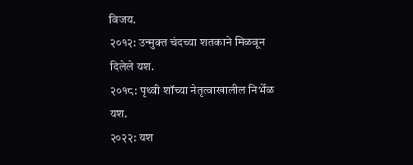विजय.
२०१२: उन्मुक्त चंदच्या शतकाने मिळवून दिलेले यश.
२०१८: पृथ्वी शॉच्या नेतृत्वाखालील निर्भेळ यश.
२०२२: यश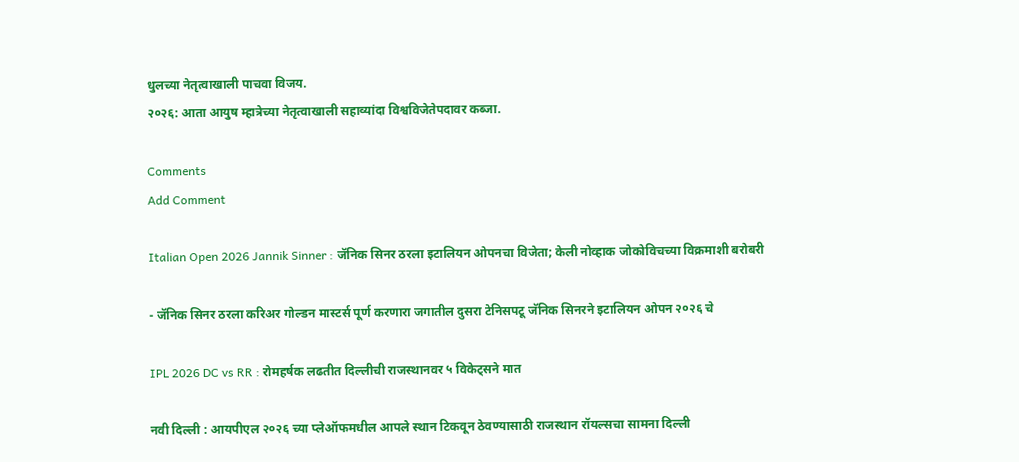धुलच्या नेतृत्वाखाली पाचवा विजय.
२०२६: आता आयुष म्हात्रेच्या नेतृत्वाखाली सहाव्यांदा विश्वविजेतेपदावर कब्जा.

Comments
Add Comment

Italian Open 2026 Jannik Sinner : जॅनिक सिनर ठरला इटालियन ओपनचा विजेता; केली नोव्हाक जोकोविचच्या विक्रमाशी बरोबरी

- जॅनिक सिनर ठरला करिअर गोल्डन मास्टर्स पूर्ण करणारा जगातील दुसरा टेनिसपटू जॅनिक सिनरने इटालियन ओपन २०२६ चे

IPL 2026 DC vs RR : रोमहर्षक लढतीत दिल्लीची राजस्थानवर ५ विकेट्सने मात

नवी दिल्ली : आयपीएल २०२६ च्या प्लेऑफमधील आपले स्थान टिकवून ठेवण्यासाठी राजस्थान रॉयल्सचा सामना दिल्ली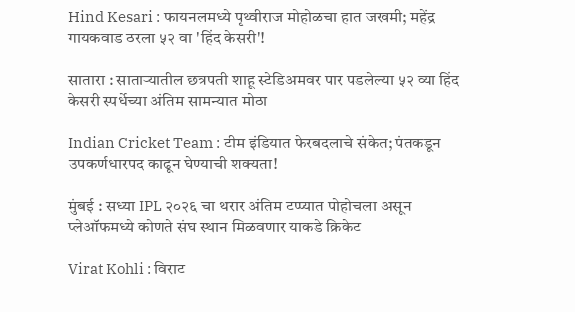Hind Kesari : फायनलमध्ये पृथ्वीराज मोहोळचा हात जखमी; महेंद्र गायकवाड ठरला ५२ वा 'हिंद केसरी'!

सातारा : साताऱ्यातील छत्रपती शाहू स्टेडिअमवर पार पडलेल्या ५२ व्या हिंद केसरी स्पर्धेच्या अंतिम सामन्यात मोठा

Indian Cricket Team : टीम इंडियात फेरबदलाचे संकेत; पंतकडून उपकर्णधारपद काढून घेण्याची शक्यता!

मुंबई : सध्या IPL २०२६ चा थरार अंतिम टप्प्यात पोहोचला असून प्लेऑफमध्ये कोणते संघ स्थान मिळवणार याकडे क्रिकेट

Virat Kohli : विराट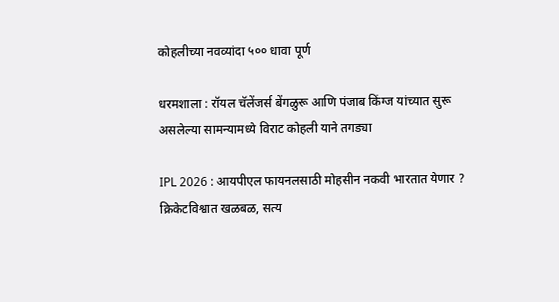कोहलीच्या नवव्यांदा ५०० धावा पूर्ण

धरमशाला : रॉयल चॅलेंजर्स बेंगळुरू आणि पंजाब किंग्ज यांच्यात सुरू असलेल्या सामन्यामध्ये विराट कोहली याने तगड्या

IPL 2026 : आयपीएल फायनलसाठी मोहसीन नकवी भारतात येणार ? क्रिकेटविश्वात खळबळ, सत्य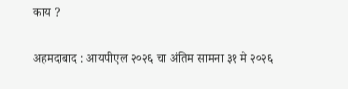काय ?

अहमदाबाद : आयपीएल २०२६ चा अंतिम सामना ३१ मे २०२६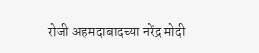रोजी अहमदाबादच्या नरेंद्र मोदी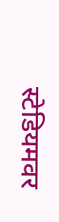स्टेडियमवर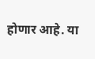होणार आहे. या